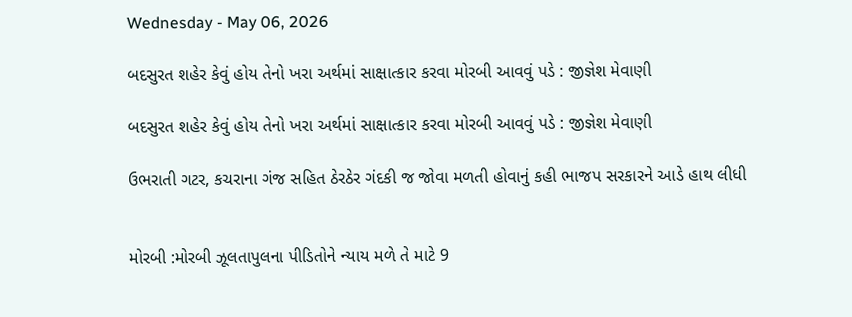Wednesday - May 06, 2026

બદસુરત શહેર કેવું હોય તેનો ખરા અર્થમાં સાક્ષાત્કાર કરવા મોરબી આવવું પડે : જીજ્ઞેશ મેવાણી

બદસુરત શહેર કેવું હોય તેનો ખરા અર્થમાં સાક્ષાત્કાર કરવા મોરબી આવવું પડે : જીજ્ઞેશ મેવાણી

ઉભરાતી ગટર, કચરાના ગંજ સહિત ઠેરઠેર ગંદકી જ જોવા મળતી હોવાનું કહી ભાજપ સરકારને આડે હાથ લીધી


મોરબી :મોરબી ઝૂલતાપુલના પીડિતોને ન્યાય મળે તે માટે 9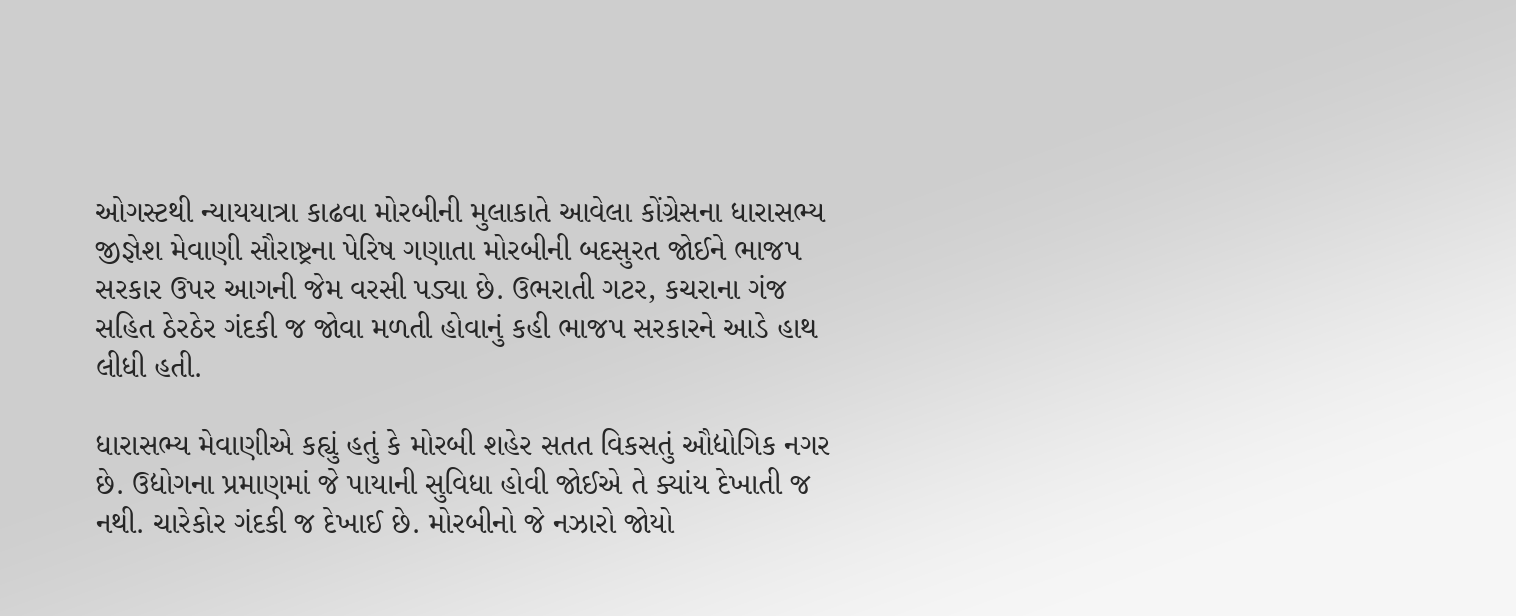ઓગસ્ટથી ન્યાયયાત્રા કાઢવા મોરબીની મુલાકાતે આવેલા કોંગ્રેસના ધારાસભ્ય જીજ્ઞેશ મેવાણી સૌરાષ્ટ્રના પેરિષ ગણાતા મોરબીની બદસુરત જોઈને ભાજપ સરકાર ઉપર આગની જેમ વરસી પડ્યા છે. ઉભરાતી ગટર, કચરાના ગંજ સહિત ઠેરઠેર ગંદકી જ જોવા મળતી હોવાનું કહી ભાજપ સરકારને આડે હાથ લીધી હતી.

ધારાસભ્ય મેવાણીએ કહ્યું હતું કે મોરબી શહેર સતત વિકસતું ઔદ્યોગિક નગર છે. ઉદ્યોગના પ્રમાણમાં જે પાયાની સુવિધા હોવી જોઈએ તે ક્યાંય દેખાતી જ નથી. ચારેકોર ગંદકી જ દેખાઈ છે. મોરબીનો જે નઝારો જોયો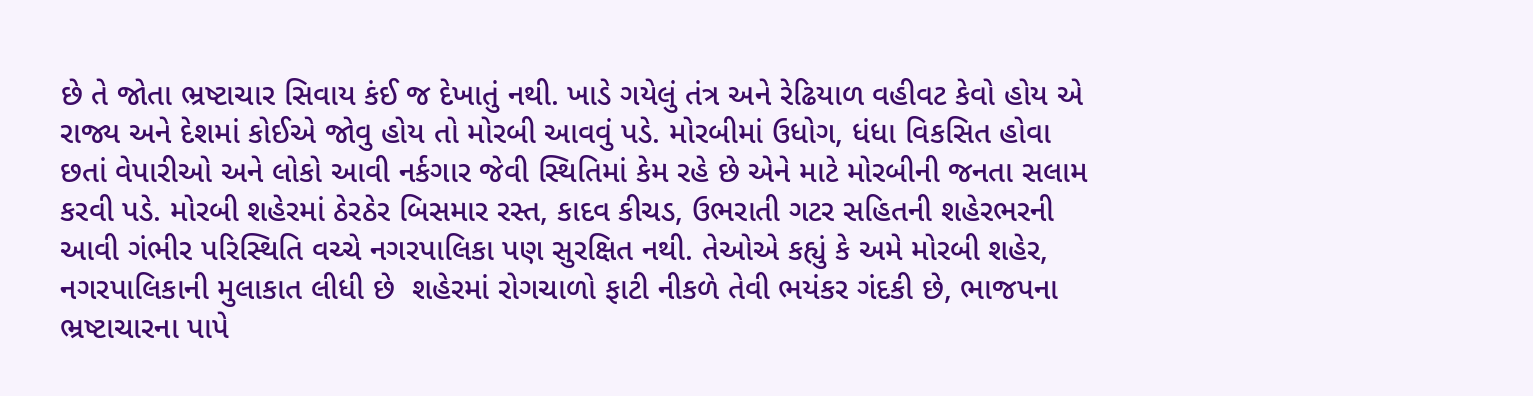છે તે જોતા ભ્રષ્ટાચાર સિવાય કંઈ જ દેખાતું નથી. ખાડે ગયેલું તંત્ર અને રેઢિયાળ વહીવટ કેવો હોય એ રાજ્ય અને દેશમાં કોઈએ જોવુ હોય તો મોરબી આવવું પડે. મોરબીમાં ઉધોગ, ધંધા વિકસિત હોવા છતાં વેપારીઓ અને લોકો આવી નર્કગાર જેવી સ્થિતિમાં કેમ રહે છે એને માટે મોરબીની જનતા સલામ કરવી પડે. મોરબી શહેરમાં ઠેરઠેર બિસમાર રસ્ત, કાદવ કીચડ, ઉભરાતી ગટર સહિતની શહેરભરની આવી ગંભીર પરિસ્થિતિ વચ્ચે નગરપાલિકા પણ સુરક્ષિત નથી. તેઓએ કહ્યું કે અમે મોરબી શહેર, નગરપાલિકાની મુલાકાત લીધી છે  શહેરમાં રોગચાળો ફાટી નીકળે તેવી ભયંકર ગંદકી છે, ભાજપના ભ્રષ્ટાચારના પાપે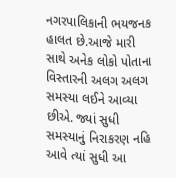નગરપાલિકાની ભયજનક હાલત છે.આજે મારી સાથે અનેક લોકો પોતાના વિસ્તારની અલગ અલગ સમસ્યા લઈને આવ્યા છીએ. જ્યાં સુધી સમસ્યાનું નિરાકરણ નહિ આવે ત્યાં સુધી આ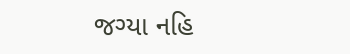જગ્યા નહિ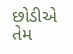છોડીએ તેમ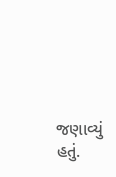જણાવ્યું હતું.